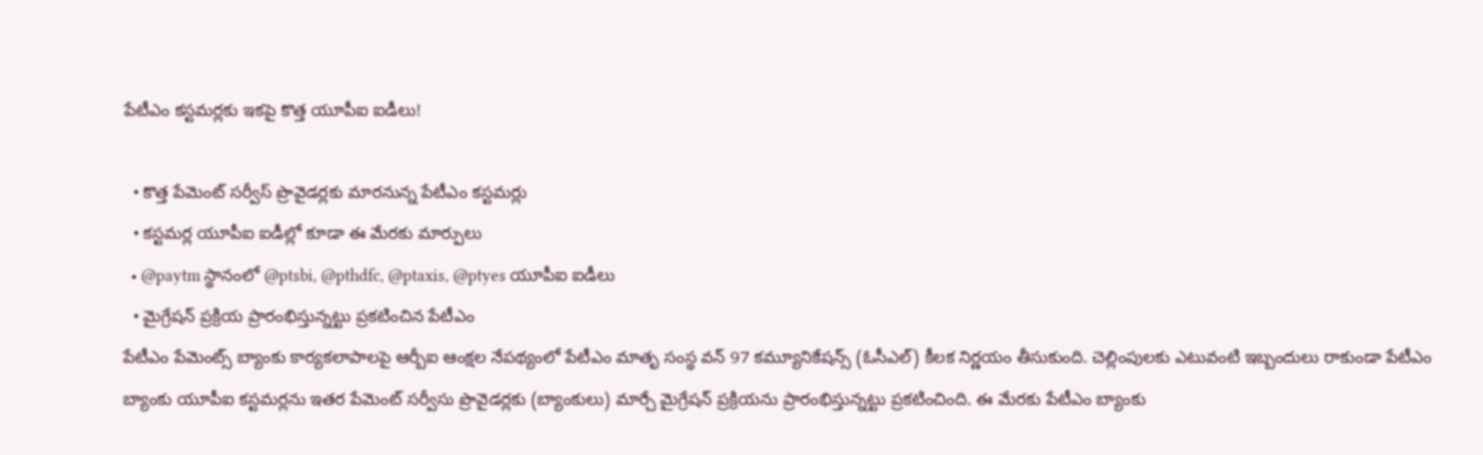పేటీఎం కస్టమర్లకు ఇకపై కొత్త యూపీఐ ఐడీలు!

  • కొత్త పేమెంట్ సర్వీస్ ప్రొవైడర్లకు మారనున్న పేటీఎం కస్టమర్లు
  • కస్టమర్ల యూపీఐ ఐడీల్లో కూడా ఈ మేరకు మార్పులు
  • @paytm స్థానంలో @ptsbi, @pthdfc, @ptaxis, @ptyes యూపీఐ ఐడీలు
  • మైగ్రేషన్ ప్రక్రియ ప్రారంభిస్తున్నట్టు ప్రకటించిన పేటీఎం
పేటీఎం పేమెంట్స్ బ్యాంకు కార్యకలాపాలపై ఆర్బీఐ ఆంక్షల నేపథ్యంలో పేటీఎం మాతృ సంస్థ వన్ 97 కమ్యూనికేషన్స్ (ఓసీఎల్) కీలక నిర్ణయం తీసుకుంది. చెల్లింపులకు ఎటువంటి ఇబ్బందులు రాకుండా పేటీఎం బ్యాంకు యూపీఐ కస్టమర్లను ఇతర పేమెంట్ సర్వీసు ప్రొవైడర్లకు (బ్యాంకులు) మార్చే మైగ్రేషన్ ప్రక్రియను ప్రారంభిస్తున్నట్టు ప్రకటించింది. ఈ మేరకు పేటీఎం బ్యాంకు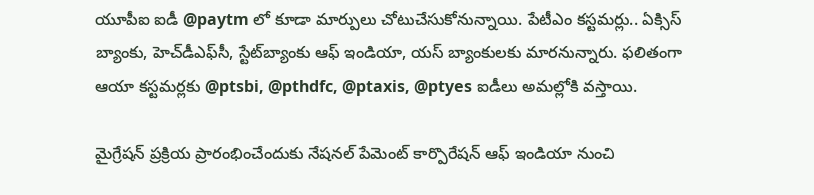యూపీఐ ఐడీ @paytm లో కూడా మార్పులు చోటుచేసుకోనున్నాయి. పేటీఎం కస్టమర్లు.. ఏక్సిస్ బ్యాంకు, హెచ్‌డీఎఫ్‌సీ, స్టేట్‌బ్యాంకు ఆఫ్ ఇండియా, యస్ బ్యాంకులకు మారనున్నారు. ఫలితంగా ఆయా కస్టమర్లకు @ptsbi, @pthdfc, @ptaxis, @ptyes ఐడీలు అమల్లోకి వస్తాయి.

మైగ్రేషన్ ప్రక్రియ ప్రారంభించేందుకు నేషనల్ పేమెంట్ కార్పొరేషన్ ఆఫ్ ఇండియా నుంచి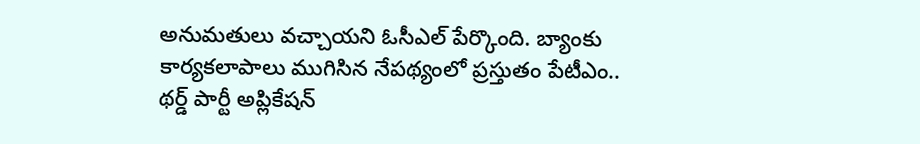అనుమతులు వచ్చాయని ఓసీఎల్ పేర్కొంది. బ్యాంకు కార్యకలాపాలు ముగిసిన నేపథ్యంలో ప్రస్తుతం పేటీఎం.. థర్డ్ పార్టీ అప్లికేషన్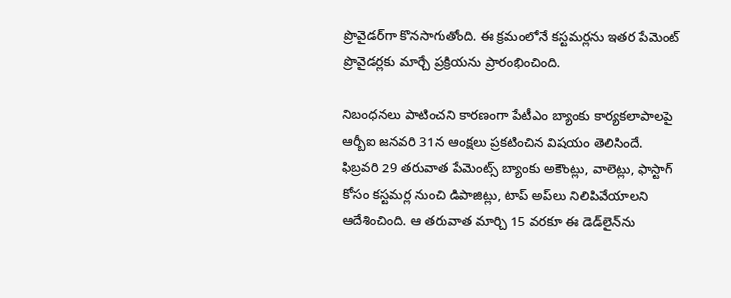ప్రొవైడర్‌గా కొనసాగుతోంది. ఈ క్రమంలోనే కస్టమర్లను ఇతర పేమెంట్ ప్రొవైడర్లకు మార్చే ప్రక్రియను ప్రారంభించింది.

నిబంధనలు పాటించని కారణంగా పేటీఎం బ్యాంకు కార్యకలాపాలపై ఆర్బీఐ జనవరి 31న ఆంక్షలు ప్రకటించిన విషయం తెలిసిందే. ఫిబ్రవరి 29 తరువాత పేమెంట్స్ బ్యాంకు అకౌంట్లు, వాలెట్లు, ఫాస్టాగ్ కోసం కస్టమర్ల నుంచి డిపాజిట్లు, టాప్ అప్‌లు నిలిపివేయాలని ఆదేశించింది. ఆ తరువాత మార్చి 15 వరకూ ఈ డెడ్‌లైన్‌ను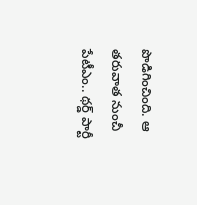పొడిగించింది. ఆ తరువాత నుంచీ పేటీఎం.. థర్డ్ పార్టీ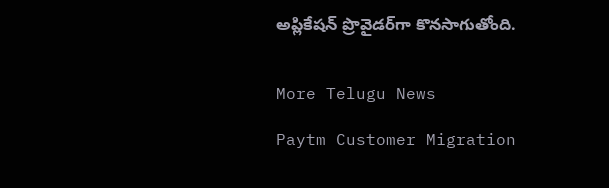అప్లికేషన్ ప్రొవైడర్‌గా కొనసాగుతోంది.


More Telugu News

Paytm Customer Migration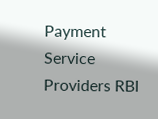Payment Service Providers RBI